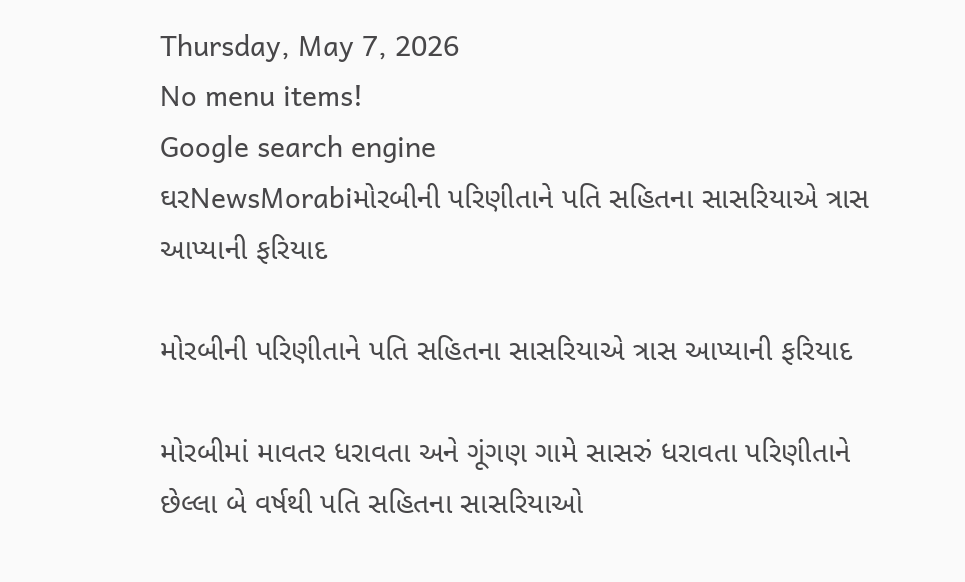Thursday, May 7, 2026
No menu items!
Google search engine
ઘરNewsMorabiમોરબીની પરિણીતાને પતિ સહિતના સાસરિયાએ ત્રાસ આપ્યાની ફરિયાદ

મોરબીની પરિણીતાને પતિ સહિતના સાસરિયાએ ત્રાસ આપ્યાની ફરિયાદ

મોરબીમાં માવતર ધરાવતા અને ગૂંગણ ગામે સાસરું ધરાવતા પરિણીતાને છેલ્લા બે વર્ષથી પતિ સહિતના સાસરિયાઓ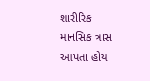શારીરિક માનસિક ત્રાસ આપતા હોય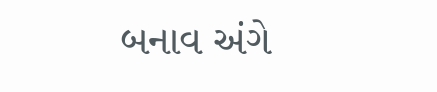બનાવ અંગે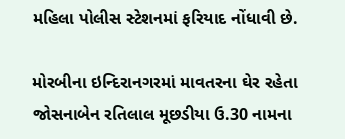મહિલા પોલીસ સ્ટેશનમાં ફરિયાદ નોંધાવી છે.

મોરબીના ઇન્દિરાનગરમાં માવતરના ઘેર રહેતા જોસનાબેન રતિલાલ મૂછડીયા ઉ.30 નામના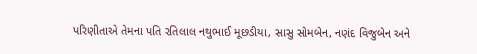પરિણીતાએ તેમના પતિ રતિલાલ નથુભાઈ મૂછડીયા, સાસુ સોમબેન, નણંદ વિજુબેન અને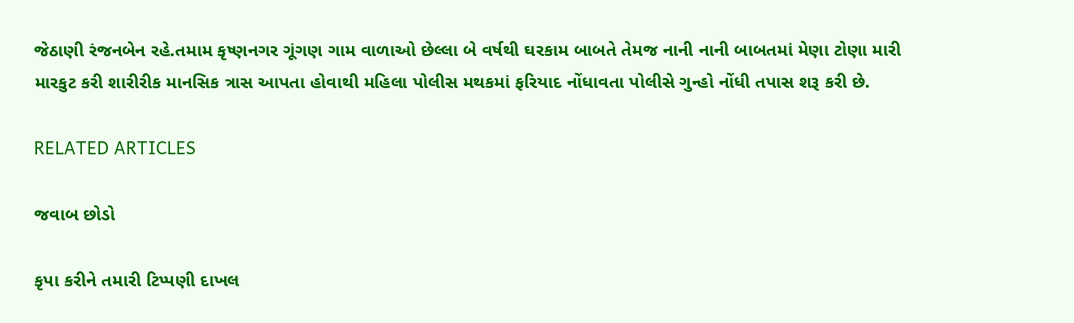જેઠાણી રંજનબેન રહે.તમામ કૃષ્ણનગર ગૂંગણ ગામ વાળાઓ છેલ્લા બે વર્ષથી ઘરકામ બાબતે તેમજ નાની નાની બાબતમાં મેણા ટોણા મારી મારકુટ કરી શારીરીક માનસિક ત્રાસ આપતા હોવાથી મહિલા પોલીસ મથકમાં ફરિયાદ નોંધાવતા પોલીસે ગુન્હો નોંધી તપાસ શરૂ કરી છે.

RELATED ARTICLES

જવાબ છોડો

કૃપા કરીને તમારી ટિપ્પણી દાખલ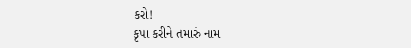કરો!
કૃપા કરીને તમારું નામ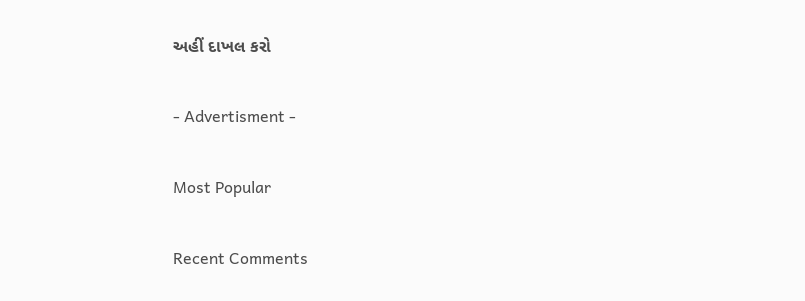અહીં દાખલ કરો

- Advertisment -

Most Popular

Recent Comments